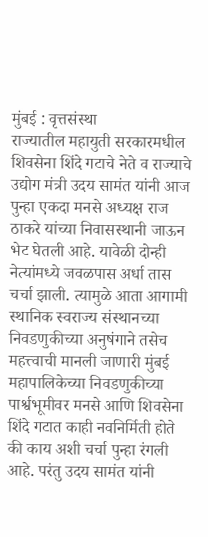मुंबई : वृत्तसंस्था
राज्यातील महायुती सरकारमधील शिवसेना शिंदे गटाचे नेते व राज्याचे उद्योग मंत्री उदय सामंत यांनी आज पुन्हा एकदा मनसे अध्यक्ष राज ठाकरे यांच्या निवासस्थानी जाऊन भेट घेतली आहे. यावेळी दोन्ही नेत्यांमध्ये जवळपास अर्धा तास चर्चा झाली. त्यामुळे आता आगामी स्थानिक स्वराज्य संस्थानच्या निवडणुकीच्या अनुषंगाने तसेच महत्त्वाची मानली जाणारी मुंबई महापालिकेच्या निवडणुकीच्या पार्श्वभूमीवर मनसे आणि शिवसेना शिंदे गटात काही नवनिर्मिती होते की काय अशी चर्चा पुन्हा रंगली आहे. परंतु उदय सामंत यांनी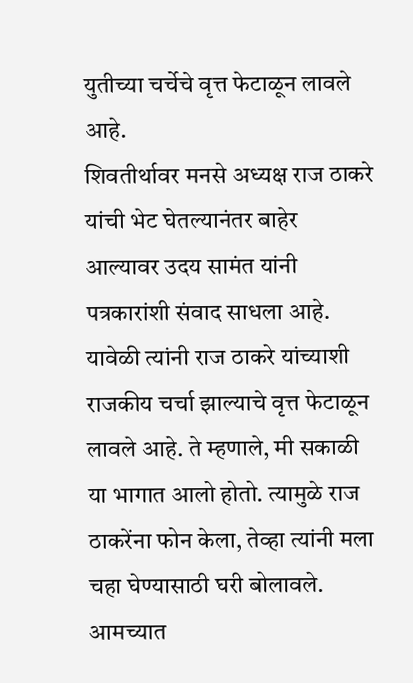युतीच्या चर्चेचे वृत्त फेटाळून लावले आहे.
शिवतीर्थावर मनसे अध्यक्ष राज ठाकरे यांची भेट घेतल्यानंतर बाहेर आल्यावर उदय सामंत यांनी पत्रकारांशी संवाद साधला आहे. यावेळी त्यांनी राज ठाकरे यांच्याशी राजकीय चर्चा झाल्याचे वृत्त फेटाळून लावले आहे. ते म्हणाले, मी सकाळी या भागात आलो होतो. त्यामुळे राज ठाकरेंना फोन केला, तेव्हा त्यांनी मला चहा घेण्यासाठी घरी बोलावले. आमच्यात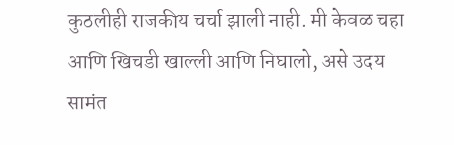कुठलीही राजकीय चर्चा झाली नाही. मी केवळ चहा आणि खिचडी खाल्ली आणि निघालो, असे उदय सामंत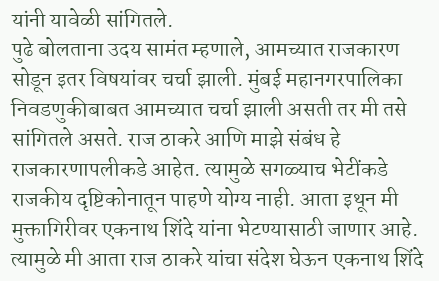यांनी यावेळी सांगितले.
पुढे बोलताना उदय सामंत म्हणाले, आमच्यात राजकारण सोडून इतर विषयांवर चर्चा झाली. मुंबई महानगरपालिका निवडणुकीबाबत आमच्यात चर्चा झाली असती तर मी तसे सांगितले असते. राज ठाकरे आणि माझे संबंध हे राजकारणापलीकडे आहेत. त्यामुळे सगळ्याच भेटींकडे राजकीय दृष्टिकोनातून पाहणे योग्य नाही. आता इथून मी मुक्तागिरीवर एकनाथ शिंदे यांना भेटण्यासाठी जाणार आहे. त्यामुळे मी आता राज ठाकरे यांचा संदेश घेऊन एकनाथ शिंदे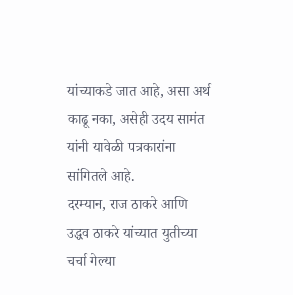यांच्याकडे जात आहे, असा अर्थ काढू नका, असेही उदय सामंत यांनी यावेळी पत्रकारांना सांगितले आहे.
दरम्यान, राज ठाकरे आणि उद्धव ठाकरे यांच्यात युतीच्या चर्चा गेल्या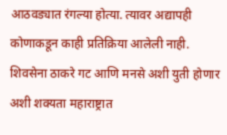आठवड्यात रंगल्या होत्या. त्यावर अद्यापही कोणाकडून काही प्रतिक्रिया आलेली नाही. शिवसेना ठाकरे गट आणि मनसे अशी युती होणार अशी शक्यता महाराष्ट्रात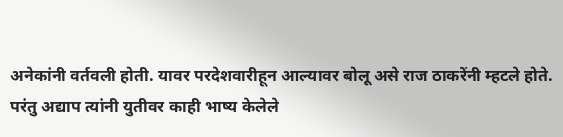अनेकांनी वर्तवली होती. यावर परदेशवारीहून आल्यावर बोलू असे राज ठाकरेंनी म्हटले होते. परंतु अद्याप त्यांनी युतीवर काही भाष्य केलेले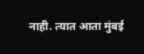नाही. त्यात आता मुंबई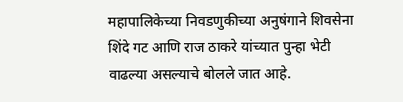महापालिकेच्या निवडणुकीच्या अनुषंगाने शिवसेना शिंदे गट आणि राज ठाकरे यांच्यात पुन्हा भेटी वाढल्या असल्याचे बोलले जात आहे.